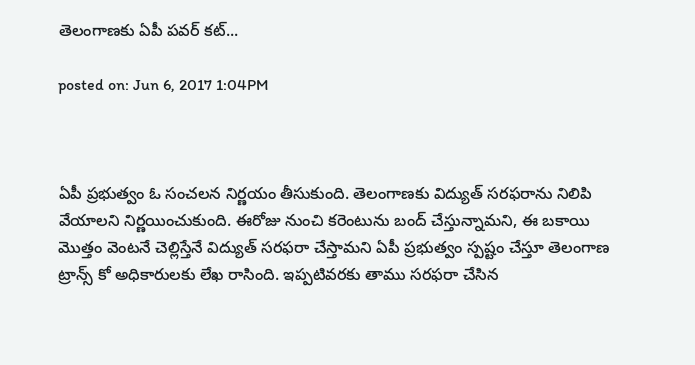తెలంగాణకు ఏపీ పవర్ కట్...

posted on: Jun 6, 2017 1:04PM



ఏపీ ప్రభుత్వం ఓ సంచలన నిర్ణయం తీసుకుంది. తెలంగాణకు విద్యుత్‌ సరఫరాను నిలిపి వేయాలని నిర్ణయించుకుంది. ఈరోజు నుంచి కరెంటును బంద్‌ చేస్తున్నామని, ఈ బకాయి మొత్తం వెంటనే చెల్లిస్తేనే విద్యుత్‌ సరఫరా చేస్తామని ఏపీ ప్రభుత్వం స్పష్టం చేస్తూ తెలంగాణ ట్రాన్స్‌ కో అధికారులకు లేఖ రాసింది. ఇప్పటివరకు తాము సరఫరా చేసిన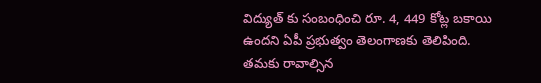విద్యుత్ కు సంబంధించి రూ. 4, 449 కోట్ల బకాయి ఉందని ఏపీ ప్రభుత్వం తెలంగాణకు తెలిపింది. తమకు రావాల్సిన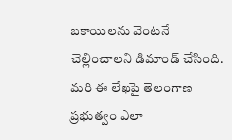బకాయిలను వెంటనే చెల్లించాలని డిమాండ్‌ చేసింది.  మరి ఈ లేఖపై తెలంగాణ ప్రభుత్వం ఎలా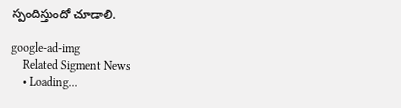స్పందిస్తుందో చూడాలి.

google-ad-img
    Related Sigment News
    • Loading...